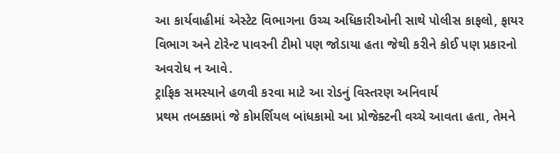આ કાર્યવાહીમાં એસ્ટેટ વિભાગના ઉચ્ચ અધિકારીઓની સાથે પોલીસ કાફલો, ફાયર વિભાગ અને ટોરેન્ટ પાવરની ટીમો પણ જોડાયા હતા જેથી કરીને કોઈ પણ પ્રકારનો અવરોધ ન આવે.
ટ્રાફિક સમસ્યાને હળવી કરવા માટે આ રોડનું વિસ્તરણ અનિવાર્ય
પ્રથમ તબક્કામાં જે કોમર્શિયલ બાંધકામો આ પ્રોજેક્ટની વચ્ચે આવતા હતા, તેમને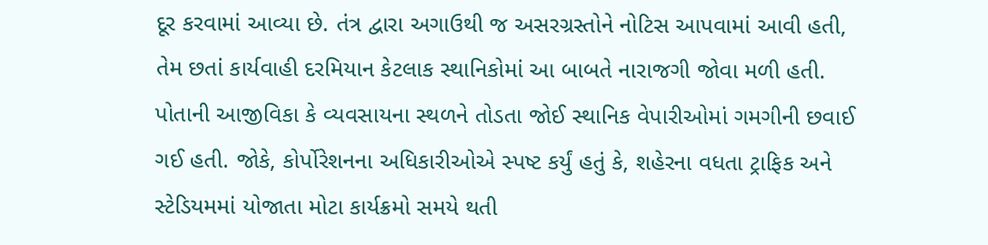દૂર કરવામાં આવ્યા છે. તંત્ર દ્વારા અગાઉથી જ અસરગ્રસ્તોને નોટિસ આપવામાં આવી હતી, તેમ છતાં કાર્યવાહી દરમિયાન કેટલાક સ્થાનિકોમાં આ બાબતે નારાજગી જોવા મળી હતી.
પોતાની આજીવિકા કે વ્યવસાયના સ્થળને તોડતા જોઈ સ્થાનિક વેપારીઓમાં ગમગીની છવાઈ ગઈ હતી. જોકે, કોર્પોરેશનના અધિકારીઓએ સ્પષ્ટ કર્યું હતું કે, શહેરના વધતા ટ્રાફિક અને સ્ટેડિયમમાં યોજાતા મોટા કાર્યક્રમો સમયે થતી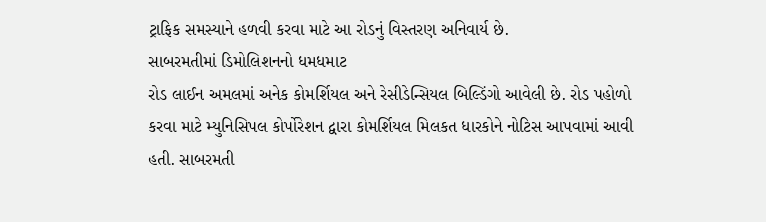ટ્રાફિક સમસ્યાને હળવી કરવા માટે આ રોડનું વિસ્તરણ અનિવાર્ય છે.
સાબરમતીમાં ડિમોલિશનનો ધમધમાટ
રોડ લાઈન અમલમાં અનેક કોમર્શિયલ અને રેસીડેન્સિયલ બિલ્ડિંગો આવેલી છે. રોડ પહોળો કરવા માટે મ્યુનિસિપલ કોર્પોરેશન દ્વારા કોમર્શિયલ મિલકત ધારકોને નોટિસ આપવામાં આવી હતી. સાબરમતી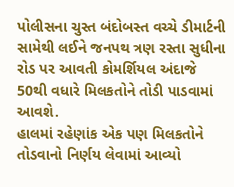પોલીસના ચુસ્ત બંદોબસ્ત વચ્ચે ડીમાર્ટની સામેથી લઈને જનપથ ત્રણ રસ્તા સુધીના રોડ પર આવતી કોમર્શિયલ અંદાજે 50થી વધારે મિલકતોને તોડી પાડવામાં આવશે.
હાલમાં રહેણાંક એક પણ મિલકતોને તોડવાનો નિર્ણય લેવામાં આવ્યો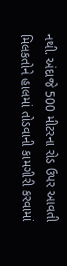નથી. અંદાજે 500 મીટરના રોડ ઉપર આવતી મિલકતોને હાલમાં તોડવાની કામગીરી કરવામાં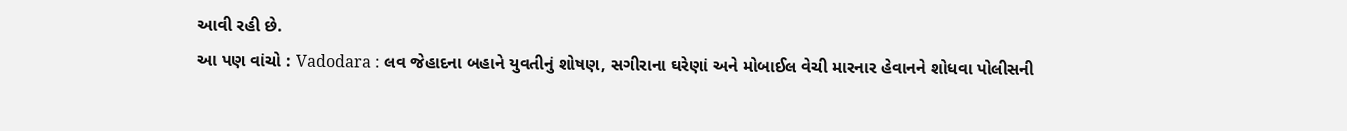આવી રહી છે.
આ પણ વાંચો : Vadodara : લવ જેહાદના બહાને યુવતીનું શોષણ, સગીરાના ઘરેણાં અને મોબાઈલ વેચી મારનાર હેવાનને શોધવા પોલીસની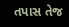તપાસ તેજ